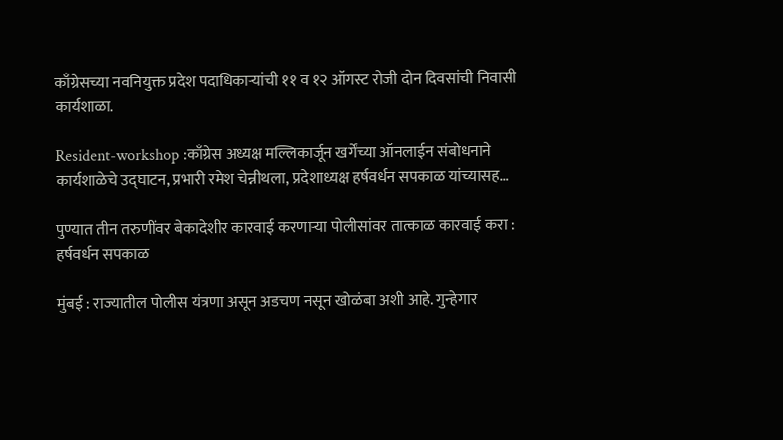काँग्रेसच्या नवनियुक्त प्रदेश पदाधिकाऱ्यांची ११ व १२ ऑगस्ट रोजी दोन दिवसांची निवासी कार्यशाळा.

Resident-workshop :काँग्रेस अध्यक्ष मल्लिकार्जून खर्गेंच्या ऑनलाईन संबोधनाने कार्यशाळेचे उद्घाटन, प्रभारी रमेश चेन्नीथला, प्रदेशाध्यक्ष हर्षवर्धन सपकाळ यांच्यासह…

पुण्यात तीन तरुणींवर बेकादेशीर कारवाई करणाऱ्या पोलीसांवर तात्काळ कारवाई करा : हर्षवर्धन सपकाळ

मुंबई : राज्यातील पोलीस यंत्रणा असून अडचण नसून खोळंबा अशी आहे. गुन्हेगार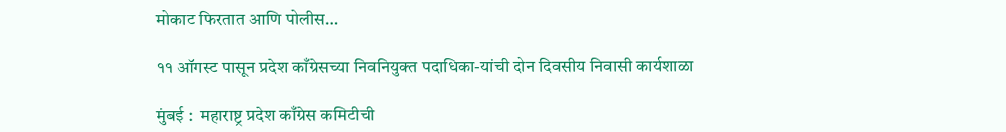मोकाट फिरतात आणि पोलीस…

११ ऑगस्ट पासून प्रदेश काँग्रेसच्या निवनियुक्त पदाधिका-यांची दोन दिवसीय निवासी कार्यशाळा

मुंबई :  महाराष्ट्र प्रदेश काँग्रेस कमिटीची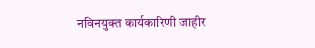नविनयुक्त कार्यकारिणी जाहीर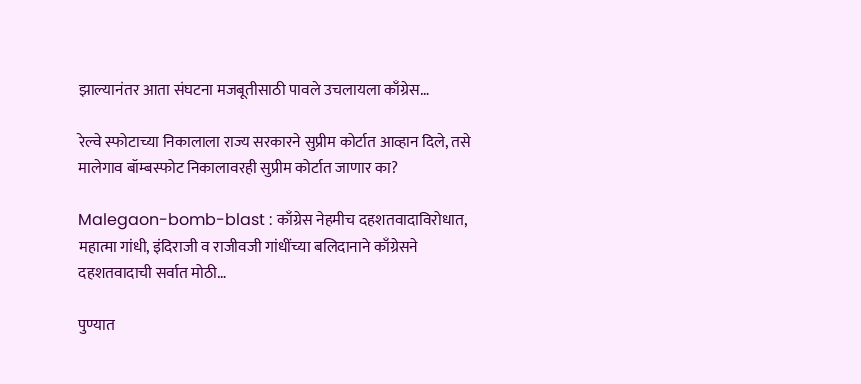झाल्यानंतर आता संघटना मजबूतीसाठी पावले उचलायला काँग्रेस…

रेल्वे स्फोटाच्या निकालाला राज्य सरकारने सुप्रीम कोर्टात आव्हान दिले, तसे मालेगाव बॉम्बस्फोट निकालावरही सुप्रीम कोर्टात जाणार का?

Malegaon-bomb-blast : काँग्रेस नेहमीच दहशतवादाविरोधात, महात्मा गांधी, इंदिराजी व राजीवजी गांधींच्या बलिदानाने काँग्रेसने दहशतवादाची सर्वात मोठी…

पुण्यात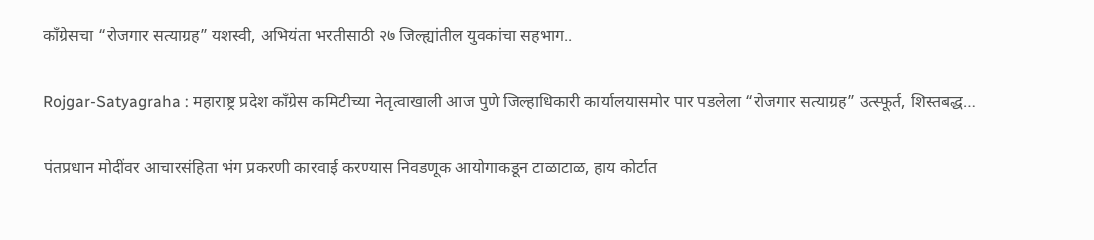काँग्रेसचा “रोजगार सत्याग्रह” यशस्वी, अभियंता भरतीसाठी २७ जिल्ह्यांतील युवकांचा सहभाग..

Rojgar-Satyagraha : महाराष्ट्र प्रदेश काँग्रेस कमिटीच्या नेतृत्वाखाली आज पुणे जिल्हाधिकारी कार्यालयासमोर पार पडलेला “रोजगार सत्याग्रह” उत्स्फूर्त, शिस्तबद्ध…

पंतप्रधान मोदींवर आचारसंहिता भंग प्रकरणी कारवाई करण्यास निवडणूक आयोगाकडून टाळाटाळ, हाय कोर्टात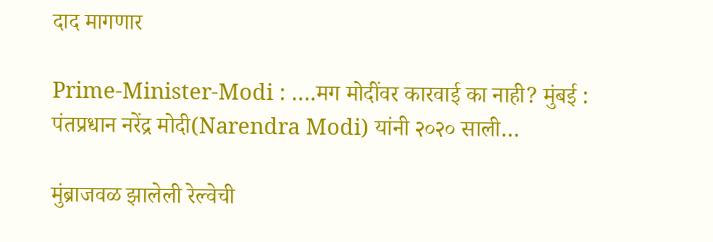दाद मागणार

Prime-Minister-Modi : ….मग मोदींवर कारवाई का नाही? मुंबई : पंतप्रधान नरेंद्र मोदी(Narendra Modi) यांनी २०२० साली…

मुंब्राजवळ झालेली रेल्वेची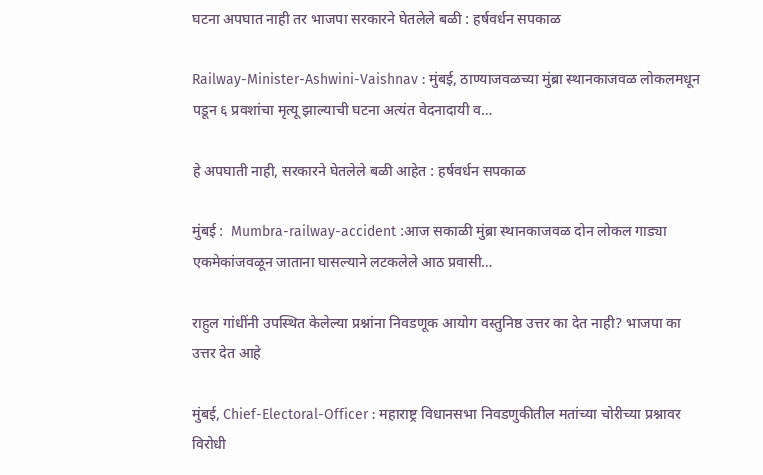घटना अपघात नाही तर भाजपा सरकारने घेतलेले बळी : हर्षवर्धन सपकाळ

Railway-Minister-Ashwini-Vaishnav : मुंबई, ठाण्याजवळच्या मुंब्रा स्थानकाजवळ लोकलमधून पडून ६ प्रवशांचा मृत्यू झाल्याची घटना अत्यंत वेदनादायी व…

हे अपघाती नाही, सरकारने घेतलेले बळी आहेत : हर्षवर्धन सपकाळ

मुंबई :  Mumbra-railway-accident :आज सकाळी मुंब्रा स्थानकाजवळ दोन लोकल गाड्या एकमेकांजवळून जाताना घासल्याने लटकलेले आठ प्रवासी…

राहुल गांधींनी उपस्थित केलेल्या प्रश्नांना निवडणूक आयोग वस्तुनिष्ठ उत्तर का देत नाही? भाजपा का उत्तर देत आहे

मुंबई, Chief-Electoral-Officer : महाराष्ट्र विधानसभा निवडणुकीतील मतांच्या चोरीच्या प्रश्नावर विरोधी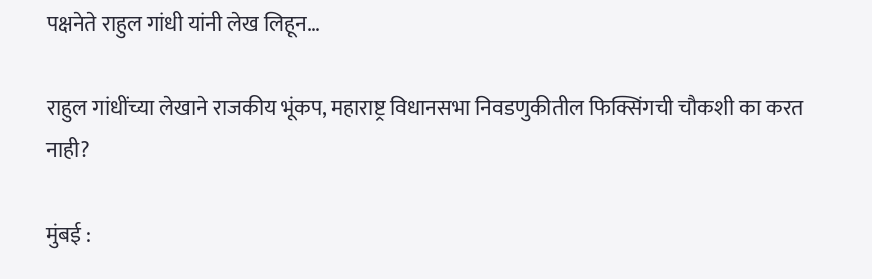पक्षनेते राहुल गांधी यांनी लेख लिहून…

राहुल गांधींच्या लेखाने राजकीय भूंकप, महाराष्ट्र विधानसभा निवडणुकीतील फिक्सिंगची चौकशी का करत नाही?

मुंबई :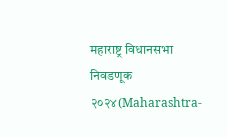महाराष्ट्र विधानसभा निवडणूक २०२४(Maharashtra-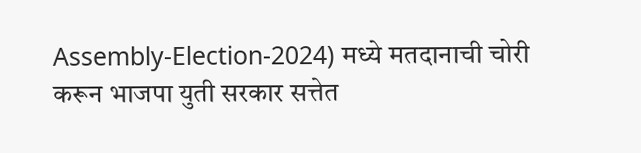Assembly-Election-2024) मध्ये मतदानाची चोरी करून भाजपा युती सरकार सत्तेत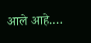आले आहे.…